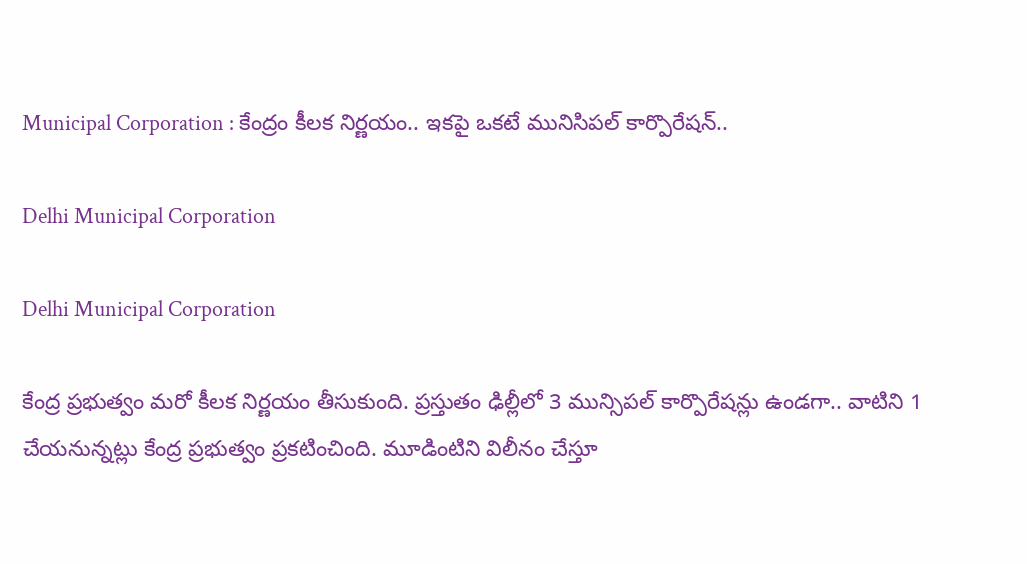Municipal Corporation : కేంద్రం కీలక నిర్ణయం.. ఇకపై ఒకటే మునిసిపల్‌ కార్పొరేషన్‌..

Delhi Municipal Corporation

Delhi Municipal Corporation

కేంద్ర ప్రభుత్వం మరో కీలక నిర్ణయం తీసుకుంది. ప్రస్తుతం ఢిల్లీలో 3 మున్సిపల్‌ కార్పొరేషన్లు ఉండగా.. వాటిని 1 చేయనున్నట్లు కేంద్ర ప్రభుత్వం ప్రకటించింది. మూడింటిని విలీనం చేస్తూ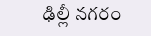ఢిల్లీ న‌గ‌రం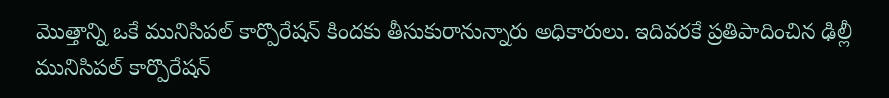మొత్తాన్ని ఒకే మునిసిప‌ల్ కార్పొరేష‌న్ కింద‌కు తీసుకురానున్నారు అధికారులు. ఇదివ‌ర‌కే ప్ర‌తిపాదించిన ఢిల్లీ మునిసిప‌ల్ కార్పొరేష‌న్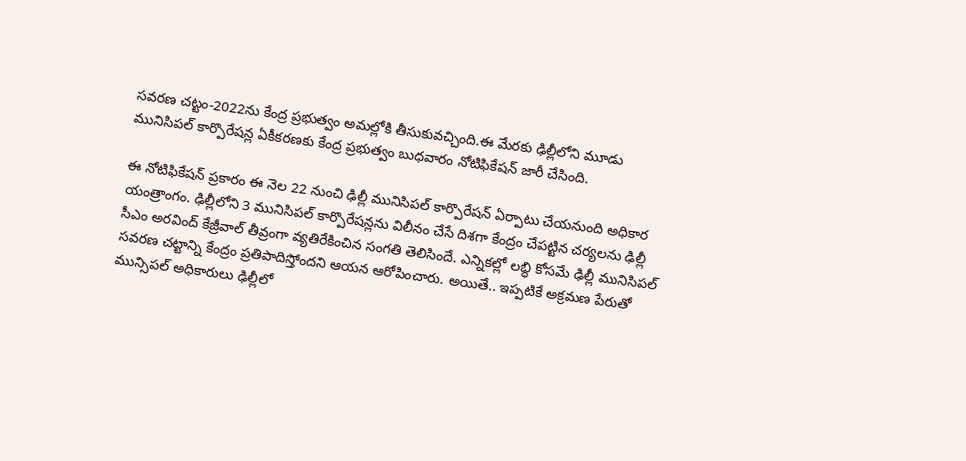స‌వ‌ర‌ణ చ‌ట్టం-2022ను కేంద్ర ప్ర‌భుత్వం అమ‌ల్లోకి తీసుకువ‌చ్చింది.ఈ మేర‌కు ఢిల్లీలోని మూడు మునిసిప‌ల్ కార్పొరేష‌న్ల ఏకీక‌ర‌ణ‌కు కేంద్ర ప్ర‌భుత్వం బుధ‌వారం నోటిఫికేష‌న్ జారీ చేసింది.

ఈ నోటిఫికేష‌న్ ప్ర‌కారం ఈ నెల 22 నుంచి ఢిల్లీ మునిసిప‌ల్ కార్పొరేష‌న్ ఏర్పాటు చేయనుంది అధికార యంత్రాంగం. ఢిల్లీలోని 3 మునిసిప‌ల్ కార్పొరేష‌న్ల‌ను విలీనం చేసే దిశ‌గా కేంద్రం చేప‌ట్టిన చ‌ర్య‌ల‌ను ఢిల్లీ సీఎం అర‌వింద్ కేజ్రీవాల్ తీవ్రంగా వ్య‌తిరేకించిన సంగ‌తి తెలిసిందే. ఎన్నిక‌ల్లో ల‌బ్ధి కోస‌మే ఢిల్లీ మునిసిప‌ల్ స‌వ‌ర‌ణ చ‌ట్టాన్ని కేంద్రం ప్ర‌తిపాదిస్తోందని ఆయ‌న ఆరోపించారు. అయితే.. ఇప్పటికే అక్రమణ పేరుతో మున్సిపల్‌ అధికారులు ఢిల్లీలో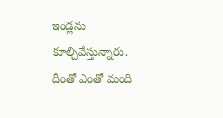ఇండ్లను కూల్చివేస్తున్నారు. దీంతో ఎంతో మంది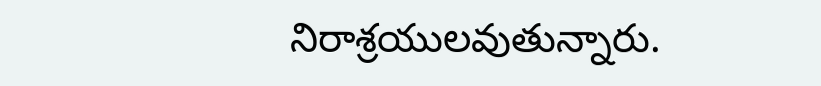నిరాశ్రయులవుతున్నారు.